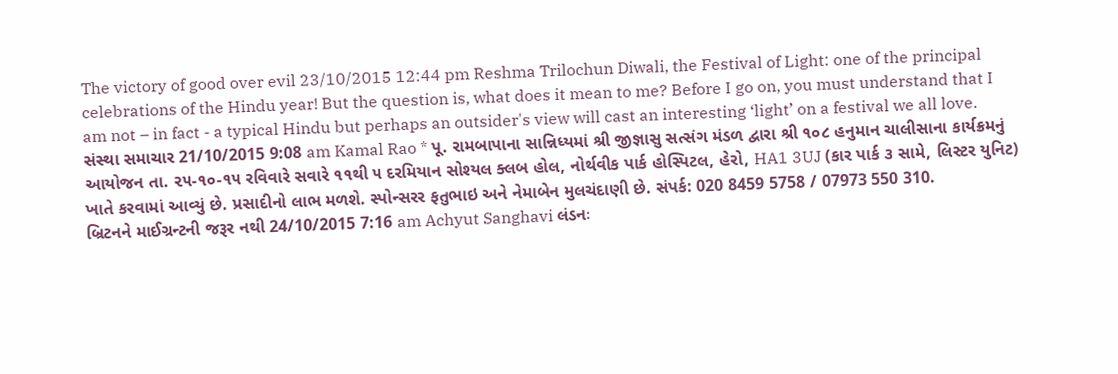The victory of good over evil 23/10/2015 12:44 pm Reshma Trilochun Diwali, the Festival of Light: one of the principal celebrations of the Hindu year! But the question is, what does it mean to me? Before I go on, you must understand that I am not – in fact - a typical Hindu but perhaps an outsider's view will cast an interesting ‘light’ on a festival we all love.
સંસ્થા સમાચાર 21/10/2015 9:08 am Kamal Rao * પૂ. રામબાપાના સાન્નિધ્યમાં શ્રી જીજ્ઞાસુ સત્સંગ મંડળ દ્વારા શ્રી ૧૦૮ હનુમાન ચાલીસાના કાર્યક્રમનું આયોજન તા. ૨૫-૧૦-૧૫ રવિવારે સવારે ૧૧થી ૫ દરમિયાન સોશ્યલ ક્લબ હોલ, નોર્થવીક પાર્ક હોસ્પિટલ, હેરો, HA1 3UJ (કાર પાર્ક ૩ સામે, લિસ્ટર યુનિટ) ખાતે કરવામાં આવ્યું છે. પ્રસાદીનો લાભ મળશે. સ્પોન્સરર ફતુભાઇ અને નેમાબેન મુલચંદાણી છે. સંપર્ક: 020 8459 5758 / 07973 550 310.
બ્રિટનને માઈગ્રન્ટની જરૂર નથી 24/10/2015 7:16 am Achyut Sanghavi લંડનઃ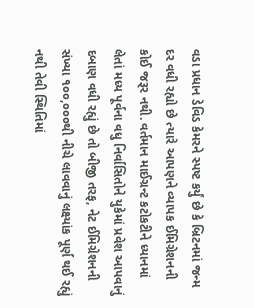વડા પ્રધાન ડેવિડ કેમરને સ્પષ્ટ કર્યું છે કે બ્રિટનમાં જન્મ દર વધી રહ્યો છે ત્યારે આપણને વ્યાપક ઈમિગ્રેશનની કોઈ જરૂર નથી. વર્તમાન માઈગ્રન્ટ કટોકટીને ધ્યાનમાં લેતાં મધ્ય પૂર્વના વધુ નિર્વાસિતોને યુકેમાં પ્રવેશ આપવાનું દબાણ વધી રહ્યું છે તો બીજી તરફ, નેટ ઈમિગ્રેશનની સંખ્યા ૧૦૦,૦૦૦થી નીચે લાવવાનું લક્ષ્યાંક પૂર્ણ થઈ રહ્યું નથી તેવી સ્થિતિમાં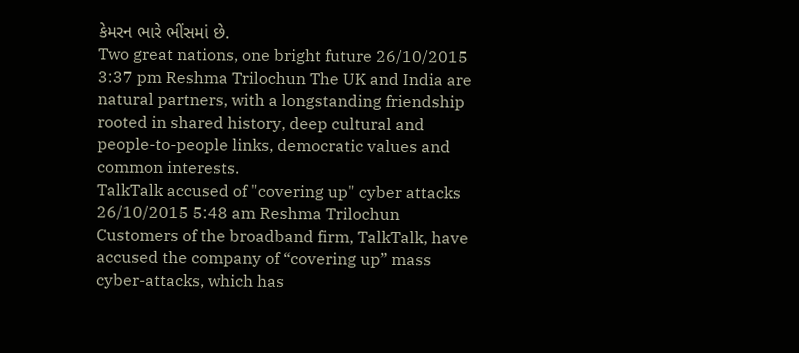કેમરન ભારે ભીંસમાં છે.
Two great nations, one bright future 26/10/2015 3:37 pm Reshma Trilochun The UK and India are natural partners, with a longstanding friendship rooted in shared history, deep cultural and people-to-people links, democratic values and common interests.
TalkTalk accused of "covering up" cyber attacks 26/10/2015 5:48 am Reshma Trilochun Customers of the broadband firm, TalkTalk, have accused the company of “covering up” mass cyber-attacks, which has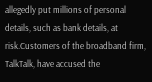allegedly put millions of personal details, such as bank details, at risk.Customers of the broadband firm, TalkTalk, have accused the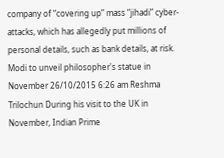company of “covering up” mass “jihadi” cyber-attacks, which has allegedly put millions of personal details, such as bank details, at risk.
Modi to unveil philosopher's statue in November 26/10/2015 6:26 am Reshma Trilochun During his visit to the UK in November, Indian Prime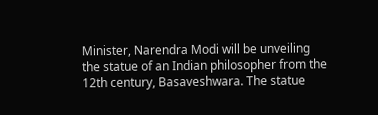Minister, Narendra Modi will be unveiling the statue of an Indian philosopher from the 12th century, Basaveshwara. The statue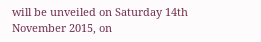will be unveiled on Saturday 14th November 2015, on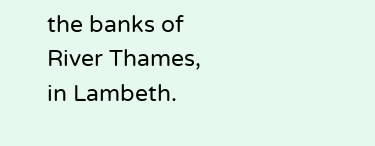the banks of River Thames, in Lambeth.